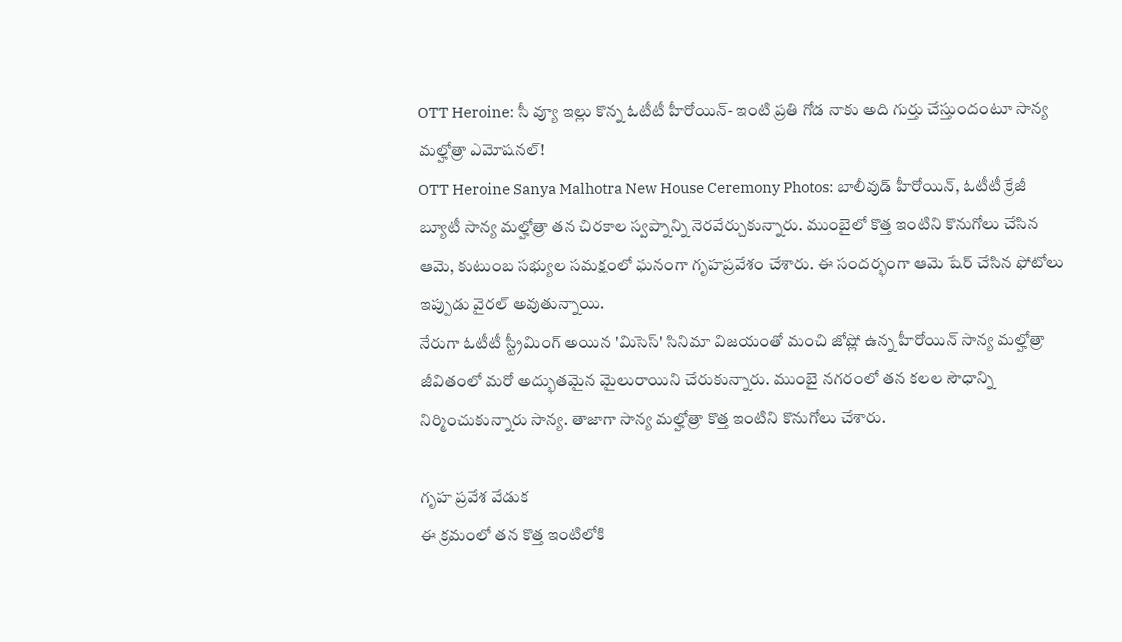OTT Heroine: సీ వ్యూ ఇల్లు కొన్న ఓటీటీ హీరోయిన్- ఇంటి ప్రతి గోడ నాకు అది గుర్తు చేస్తుందంటూ సాన్య మల్హోత్రా ఎమోషనల్!
OTT Heroine Sanya Malhotra New House Ceremony Photos: బాలీవుడ్ హీరోయిన్, ఓటీటీ క్రేజీ బ్యూటీ సాన్య మల్హోత్రా తన చిరకాల స్వప్నాన్ని నెరవేర్చుకున్నారు. ముంబైలో కొత్త ఇంటిని కొనుగోలు చేసిన ఆమె, కుటుంబ సభ్యుల సమక్షంలో ఘనంగా గృహప్రవేశం చేశారు. ఈ సందర్భంగా ఆమె షేర్ చేసిన ఫోటోలు ఇప్పుడు వైరల్ అవుతున్నాయి.
నేరుగా ఓటీటీ స్ట్రీమింగ్ అయిన 'మిసెస్' సినిమా విజయంతో మంచి జోష్లో ఉన్న హీరోయిన్ సాన్య మల్హోత్రా జీవితంలో మరో అద్భుతమైన మైలురాయిని చేరుకున్నారు. ముంబై నగరంలో తన కలల సౌధాన్ని నిర్మించుకున్నారు సాన్య. తాజాగా సాన్య మల్హోత్రా కొత్త ఇంటిని కొనుగోలు చేశారు.

గృహ ప్రవేశ వేడుక
ఈ క్రమంలో తన కొత్త ఇంటిలోకి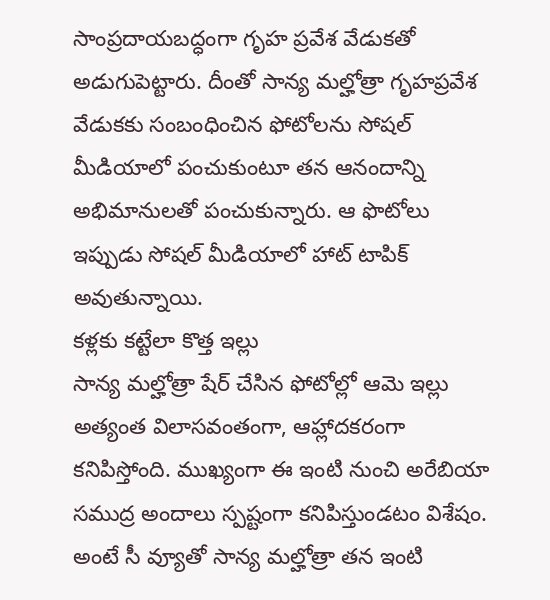సాంప్రదాయబద్ధంగా గృహ ప్రవేశ వేడుకతో అడుగుపెట్టారు. దీంతో సాన్య మల్హోత్రా గృహప్రవేశ వేడుకకు సంబంధించిన ఫోటోలను సోషల్ మీడియాలో పంచుకుంటూ తన ఆనందాన్ని అభిమానులతో పంచుకున్నారు. ఆ ఫొటోలు ఇప్పుడు సోషల్ మీడియాలో హాట్ టాపిక్ అవుతున్నాయి.
కళ్లకు కట్టేలా కొత్త ఇల్లు
సాన్య మల్హోత్రా షేర్ చేసిన ఫోటోల్లో ఆమె ఇల్లు అత్యంత విలాసవంతంగా, ఆహ్లాదకరంగా కనిపిస్తోంది. ముఖ్యంగా ఈ ఇంటి నుంచి అరేబియా సముద్ర అందాలు స్పష్టంగా కనిపిస్తుండటం విశేషం. అంటే సీ వ్యూతో సాన్య మల్హోత్రా తన ఇంటి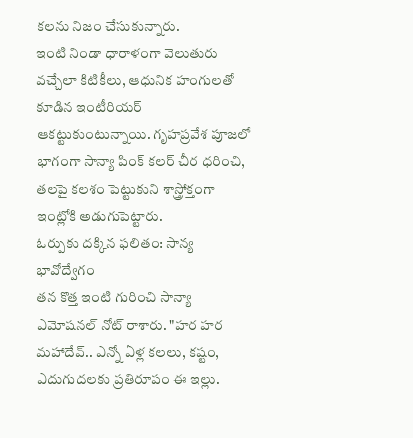కలను నిజం చేసుకున్నారు.
ఇంటి నిండా ధారాళంగా వెలుతురు వచ్చేలా కిటికీలు, ఆధునిక హంగులతో కూడిన ఇంటీరియర్ ఆకట్టుకుంటున్నాయి. గృహప్రవేశ పూజలో భాగంగా సాన్యా పింక్ కలర్ చీర ధరించి, తలపై కలశం పెట్టుకుని శాస్త్రోక్తంగా ఇంట్లోకి అడుగుపెట్టారు.
ఓర్పుకు దక్కిన ఫలితం: సాన్య భావోద్వేగం
తన కొత్త ఇంటి గురించి సాన్యా ఎమోషనల్ నోట్ రాశారు. "హర హర మహాదేవ్.. ఎన్నో ఏళ్ల కలలు, కష్టం, ఎదుగుదలకు ప్రతిరూపం ఈ ఇల్లు.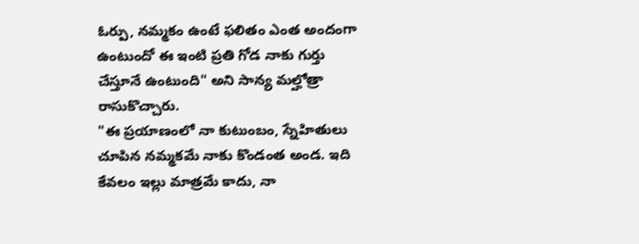ఓర్పు, నమ్మకం ఉంటే ఫలితం ఎంత అందంగా ఉంటుందో ఈ ఇంటి ప్రతి గోడ నాకు గుర్తు చేస్తూనే ఉంటుంది" అని సాన్య మల్హోత్రా రాసుకొచ్చారు.
"ఈ ప్రయాణంలో నా కుటుంబం, స్నేహితులు చూపిన నమ్మకమే నాకు కొండంత అండ. ఇది కేవలం ఇల్లు మాత్రమే కాదు, నా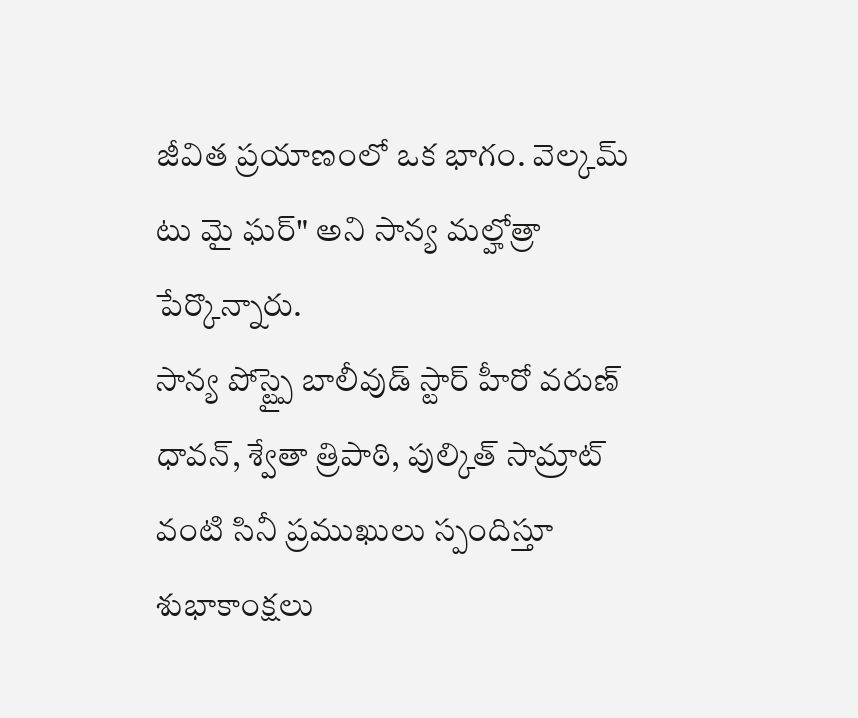జీవిత ప్రయాణంలో ఒక భాగం. వెల్కమ్ టు మై ఘర్" అని సాన్య మల్హోత్రా పేర్కొన్నారు.
సాన్య పోస్ట్పై బాలీవుడ్ స్టార్ హీరో వరుణ్ ధావన్, శ్వేతా త్రిపాఠి, పుల్కిత్ సామ్రాట్ వంటి సినీ ప్రముఖులు స్పందిస్తూ శుభాకాంక్షలు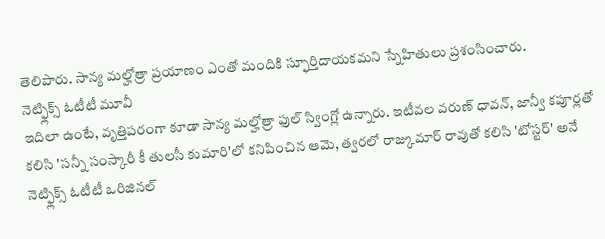తెలిపారు. సాన్య మల్హోత్రా ప్రయాణం ఎంతో మందికి స్ఫూర్తిదాయకమని స్నేహితులు ప్రశంసించారు.
నెట్ఫ్లిక్స్ ఓటీటీ మూవీ
ఇదిలా ఉంటే, వృత్తిపరంగా కూడా సాన్య మల్హోత్రా ఫుల్ స్వింగ్లో ఉన్నారు. ఇటీవల వరుణ్ ధావన్, జాన్వీ కపూర్లతో కలిసి 'సన్నీ సంస్కారీ కీ తులసీ కుమారి'లో కనిపించిన ఆమె, త్వరలో రాజ్కుమార్ రావుతో కలిసి 'టోస్టర్' అనే నెట్ఫ్లిక్స్ ఓటీటీ ఒరిజినల్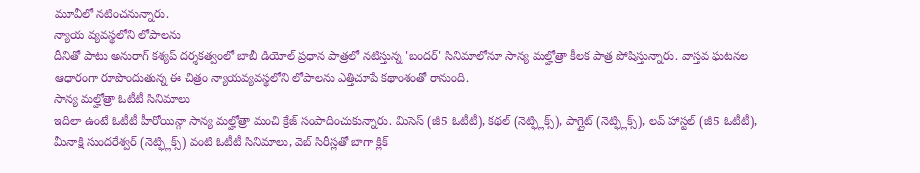మూవీలో నటించనున్నారు.
న్యాయ వ్యవస్థలోని లోపాలను
దీనితో పాటు అనురాగ్ కశ్యప్ దర్శకత్వంలో బాబీ డియోల్ ప్రధాన పాత్రలో నటిస్తున్న 'బందర్' సినిమాలోనూ సాన్య మల్హోత్రా కీలక పాత్ర పోషిస్తున్నారు. వాస్తవ ఘటనల ఆధారంగా రూపొందుతున్న ఈ చిత్రం న్యాయవ్యవస్థలోని లోపాలను ఎత్తిచూపే కథాంశంతో రానుంది.
సాన్య మల్హోత్రా ఓటీటీ సినిమాలు
ఇదిలా ఉంటే ఓటీటీ హీరోయిన్గా సాన్య మల్హోత్రా మంచి క్రేజ్ సంపాదించుకున్నారు. మిసెస్ (జీ5 ఓటీటీ), కథల్ (నెట్ఫ్లిక్స్), పాగ్లైట్ (నెట్ఫ్లిక్స్), లవ్ హాస్టల్ (జీ5 ఓటీటీ), మీనాక్షి సుందరేశ్వర్ (నెట్ఫ్లిక్స్) వంటి ఓటీటీ సినిమాలు, వెబ్ సిరీస్లతో బాగా క్లిక్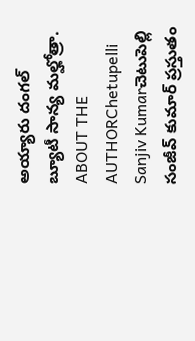అయ్యారు దంగల్ బ్యూటీ సాన్య మల్హోత్రా.
ABOUT THE AUTHORChetupelli Sanjiv Kumarచెటుపెల్లి సంజీవ్ కుమార్ ప్రస్తుతం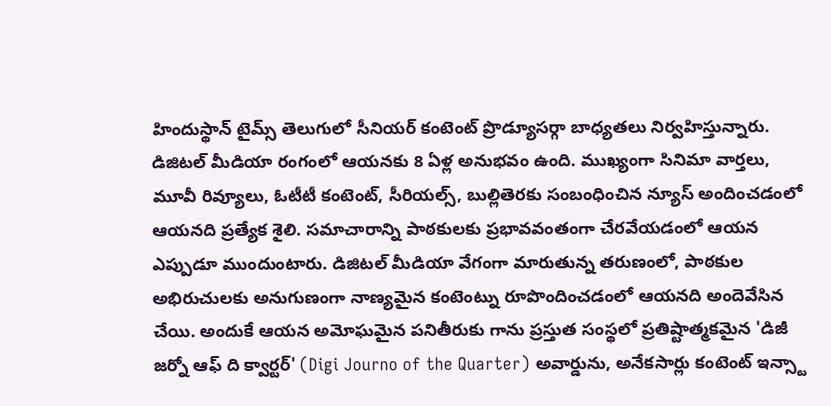హిందుస్థాన్ టైమ్స్ తెలుగులో సీనియర్ కంటెంట్ ప్రొడ్యూసర్గా బాధ్యతలు నిర్వహిస్తున్నారు. డిజిటల్ మీడియా రంగంలో ఆయనకు 8 ఏళ్ల అనుభవం ఉంది. ముఖ్యంగా సినిమా వార్తలు, మూవీ రివ్యూలు, ఓటీటీ కంటెంట్, సీరియల్స్, బుల్లితెరకు సంబంధించిన న్యూస్ అందించడంలో ఆయనది ప్రత్యేక శైలి. సమాచారాన్ని పాఠకులకు ప్రభావవంతంగా చేరవేయడంలో ఆయన ఎప్పుడూ ముందుంటారు. డిజిటల్ మీడియా వేగంగా మారుతున్న తరుణంలో, పాఠకుల అభిరుచులకు అనుగుణంగా నాణ్యమైన కంటెంట్ను రూపొందించడంలో ఆయనది అందెవేసిన చేయి. అందుకే ఆయన అమోఘమైన పనితీరుకు గాను ప్రస్తుత సంస్థలో ప్రతిష్టాత్మకమైన 'డిజీ జర్నో ఆఫ్ ది క్వార్టర్' (Digi Journo of the Quarter) అవార్డును, అనేకసార్లు కంటెంట్ ఇన్స్టా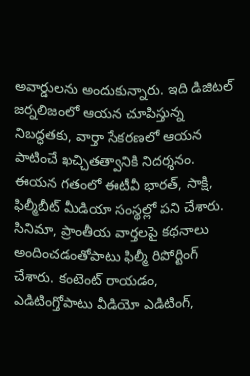అవార్డులను అందుకున్నారు. ఇది డిజిటల్ జర్నలిజంలో ఆయన చూపిస్తున్న నిబద్ధతకు, వార్తా సేకరణలో ఆయన పాటించే ఖచ్చితత్వానికి నిదర్శనం. ఈయన గతంలో ఈటీవీ భారత్, సాక్షి, ఫిల్మీబీట్ మీడియా సంస్థల్లో పని చేశారు. సినిమా, ప్రాంతీయ వార్తలపై కథనాలు అందించడంతోపాటు ఫిల్మీ రిపోర్టింగ్ చేశారు. కంటెంట్ రాయడం, ఎడిటింగ్తోపాటు వీడియో ఎడిటింగ్,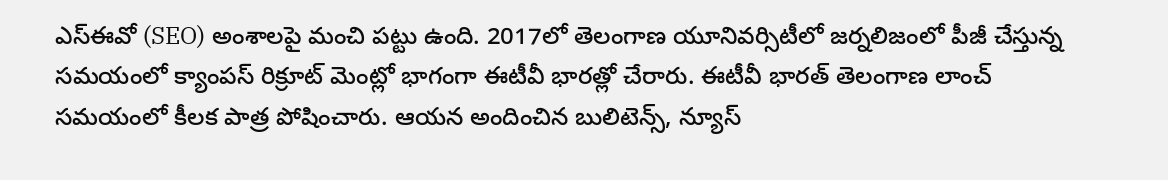ఎస్ఈవో (SEO) అంశాలపై మంచి పట్టు ఉంది. 2017లో తెలంగాణ యూనివర్సిటీలో జర్నలిజంలో పీజీ చేస్తున్న సమయంలో క్యాంపస్ రిక్రూట్ మెంట్లో భాగంగా ఈటీవీ భారత్లో చేరారు. ఈటీవీ భారత్ తెలంగాణ లాంచ్ సమయంలో కీలక పాత్ర పోషించారు. ఆయన అందించిన బులిటెన్స్, న్యూస్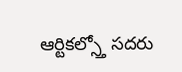ఆర్టికల్స్తో సదరు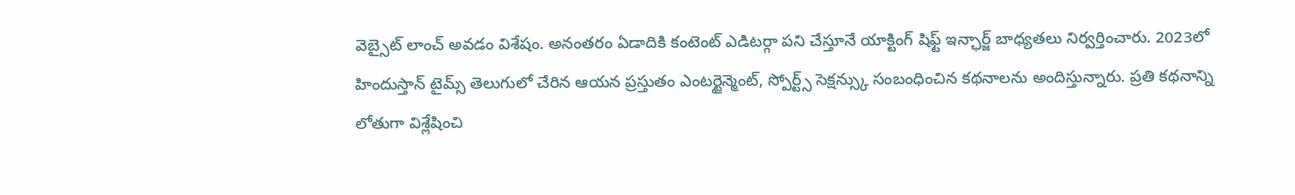వెబ్సైట్ లాంచ్ అవడం విశేషం. అనంతరం ఏడాదికి కంటెంట్ ఎడిటర్గా పని చేస్తూనే యాక్టింగ్ షిఫ్ట్ ఇన్ఛార్జ్ బాధ్యతలు నిర్వర్తించారు. 2023లో హిందుస్తాన్ టైమ్స్ తెలుగులో చేరిన ఆయన ప్రస్తుతం ఎంటర్టైన్మెంట్, స్పోర్ట్స్ సెక్షన్స్కు సంబంధించిన కథనాలను అందిస్తున్నారు. ప్రతి కథనాన్ని లోతుగా విశ్లేషించి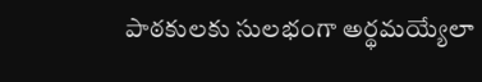పాఠకులకు సులభంగా అర్థమయ్యేలా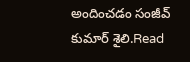అందించడం సంజీవ్ కుమార్ శైలి.Read